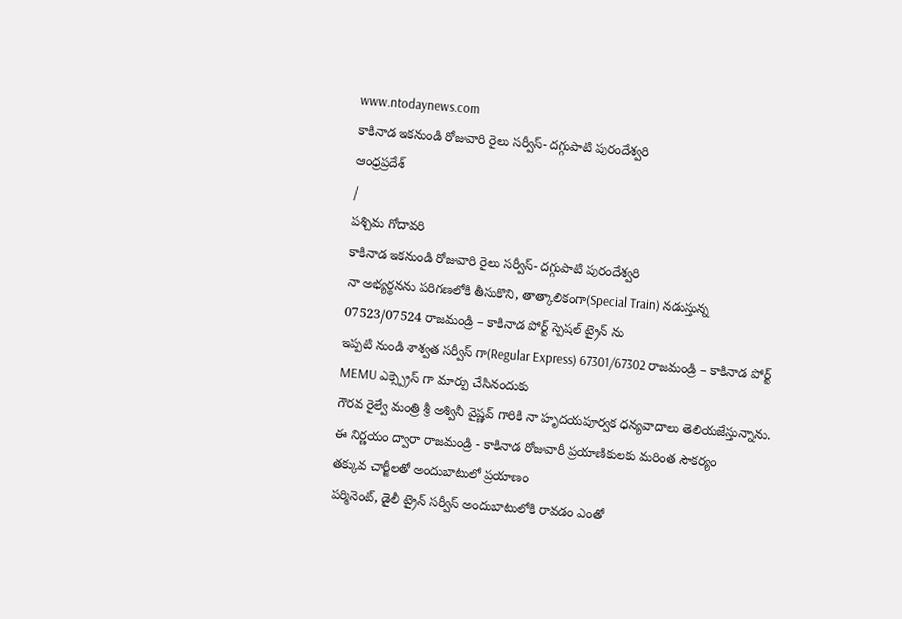www.ntodaynews.com
కాకినాడ ఇకనుండి రోజువారి రైలు సర్వీస్- దగ్గుపాటి పురందేశ్వరి
ఆంధ్రప్రదేశ్
/
పశ్చిమ గోదావరి
కాకినాడ ఇకనుండి రోజువారి రైలు సర్వీస్- దగ్గుపాటి పురందేశ్వరి
నా అభ్యర్థనను పరిగణలోకి తీసుకొని, తాత్కాలికంగా(Special Train) నడుస్తున్న 07523/07524 రాజమండ్రి – కాకినాడ పోర్ట్ స్పెషల్ ట్రైన్ ను
ఇప్పటి నుండి శాశ్వత సర్వీస్ గా(Regular Express) 67301/67302 రాజమండ్రి – కాకినాడ పోర్ట్ MEMU ఎక్స్ప్రెస్ గా మార్పు చేసినందుకు
గౌరవ రైల్వే మంత్రి శ్రీ అశ్వినీ వైష్ణవ్ గారికి నా హృదయపూర్వక ధన్యవాదాలు తెలియజేస్తున్నాను.
ఈ నిర్ణయం ద్వారా రాజమండ్రి - కాకినాడ రోజువారీ ప్రయాణికులకు మరింత సౌకర్యం
తక్కువ చార్జీలతో అందుబాటులో ప్రయాణం
పర్మినెంట్, డైలీ ట్రైన్ సర్వీస్ అందుబాటులోకి రావడం ఎంతో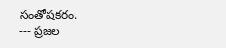సంతోషకరం.
--- ప్రజల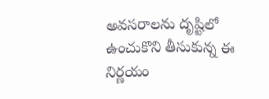అవసరాలను దృష్టిలో ఉంచుకొని తీసుకున్న ఈ నిర్ణయం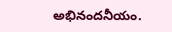అభినందనీయం.